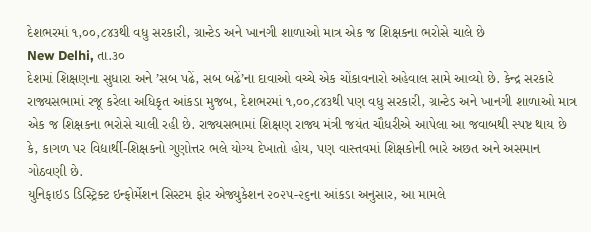દેશભરમાં ૧,૦૦,૮૪૩થી વધુ સરકારી, ગ્રાન્ટેડ અને ખાનગી શાળાઓ માત્ર એક જ શિક્ષકના ભરોસે ચાલે છે
New Delhi, તા.૩૦
દેશમાં શિક્ષણના સુધારા અને ’સબ પઢેં, સબ બઢેં’ના દાવાઓ વચ્ચે એક ચોંકાવનારો અહેવાલ સામે આવ્યો છે. કેન્દ્ર સરકારે રાજ્યસભામાં રજૂ કરેલા અધિકૃત આંકડા મુજબ, દેશભરમાં ૧,૦૦,૮૪૩થી પણ વધુ સરકારી, ગ્રાન્ટેડ અને ખાનગી શાળાઓ માત્ર એક જ શિક્ષકના ભરોસે ચાલી રહી છે. રાજ્યસભામાં શિક્ષણ રાજ્ય મંત્રી જયંત ચૌધરીએ આપેલા આ જવાબથી સ્પષ્ટ થાય છે કે, કાગળ પર વિદ્યાર્થી-શિક્ષકનો ગુણોત્તર ભલે યોગ્ય દેખાતો હોય, પણ વાસ્તવમાં શિક્ષકોની ભારે અછત અને અસમાન ગોઠવણી છે.
યુનિફાઇડ ડિસ્ટ્રિક્ટ ઇન્ફોર્મેશન સિસ્ટમ ફોર એજ્યુકેશન ૨૦૨૫-૨૬ના આંકડા અનુસાર, આ મામલે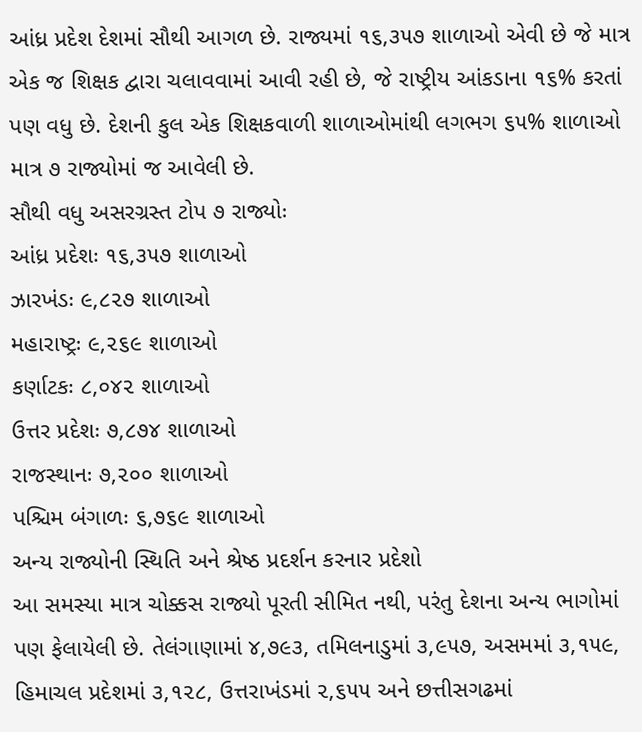આંધ્ર પ્રદેશ દેશમાં સૌથી આગળ છે. રાજ્યમાં ૧૬,૩૫૭ શાળાઓ એવી છે જે માત્ર એક જ શિક્ષક દ્વારા ચલાવવામાં આવી રહી છે, જે રાષ્ટ્રીય આંકડાના ૧૬% કરતાં પણ વધુ છે. દેશની કુલ એક શિક્ષકવાળી શાળાઓમાંથી લગભગ ૬૫% શાળાઓ માત્ર ૭ રાજ્યોમાં જ આવેલી છે.
સૌથી વધુ અસરગ્રસ્ત ટોપ ૭ રાજ્યોઃ
આંધ્ર પ્રદેશઃ ૧૬,૩૫૭ શાળાઓ
ઝારખંડઃ ૯,૮૨૭ શાળાઓ
મહારાષ્ટ્રઃ ૯,૨૬૯ શાળાઓ
કર્ણાટકઃ ૮,૦૪૨ શાળાઓ
ઉત્તર પ્રદેશઃ ૭,૮૭૪ શાળાઓ
રાજસ્થાનઃ ૭,૨૦૦ શાળાઓ
પશ્ચિમ બંગાળઃ ૬,૭૬૯ શાળાઓ
અન્ય રાજ્યોની સ્થિતિ અને શ્રેષ્ઠ પ્રદર્શન કરનાર પ્રદેશો
આ સમસ્યા માત્ર ચોક્કસ રાજ્યો પૂરતી સીમિત નથી, પરંતુ દેશના અન્ય ભાગોમાં પણ ફેલાયેલી છે. તેલંગાણામાં ૪,૭૯૩, તમિલનાડુમાં ૩,૯૫૭, અસમમાં ૩,૧૫૯, હિમાચલ પ્રદેશમાં ૩,૧૨૮, ઉત્તરાખંડમાં ૨,૬૫૫ અને છત્તીસગઢમાં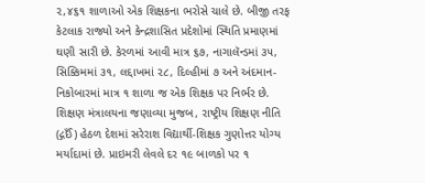૨,૪૬૧ શાળાઓ એક શિક્ષકના ભરોસે ચાલે છે. બીજી તરફ કેટલાક રાજ્યો અને કેન્દ્રશાસિત પ્રદેશોમાં સ્થિતિ પ્રમાણમાં ઘણી સારી છે. કેરળમાં આવી માત્ર ૬૭, નાગાલૅન્ડમાં ૩૫, સિક્કિમમાં ૩૧, લદ્દાખમાં ૨૮, દિલ્હીમાં ૭ અને અંદમાન-નિકોબારમાં માત્ર ૧ શાળા જ એક શિક્ષક પર નિર્ભર છે. શિક્ષણ મંત્રાલયના જણાવ્યા મુજબ, રાષ્ટ્રીય શિક્ષણ નીતિ (દ્ગઈઁ) હેઠળ દેશમાં સરેરાશ વિદ્યાર્થી-શિક્ષક ગુણોત્તર યોગ્ય મર્યાદામાં છે. પ્રાઇમરી લેવલે દર ૧૯ બાળકો પર ૧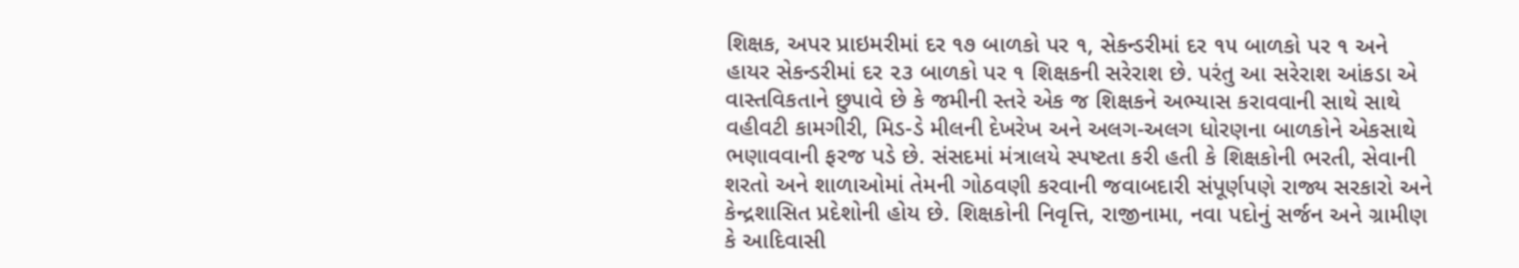શિક્ષક, અપર પ્રાઇમરીમાં દર ૧૭ બાળકો પર ૧, સેકન્ડરીમાં દર ૧૫ બાળકો પર ૧ અને હાયર સેકન્ડરીમાં દર ૨૩ બાળકો પર ૧ શિક્ષકની સરેરાશ છે. પરંતુ આ સરેરાશ આંકડા એ વાસ્તવિકતાને છુપાવે છે કે જમીની સ્તરે એક જ શિક્ષકને અભ્યાસ કરાવવાની સાથે સાથે વહીવટી કામગીરી, મિડ-ડે મીલની દેખરેખ અને અલગ-અલગ ધોરણના બાળકોને એકસાથે ભણાવવાની ફરજ પડે છે. સંસદમાં મંત્રાલયે સ્પષ્ટતા કરી હતી કે શિક્ષકોની ભરતી, સેવાની શરતો અને શાળાઓમાં તેમની ગોઠવણી કરવાની જવાબદારી સંપૂર્ણપણે રાજ્ય સરકારો અને કેન્દ્રશાસિત પ્રદેશોની હોય છે. શિક્ષકોની નિવૃત્તિ, રાજીનામા, નવા પદોનું સર્જન અને ગ્રામીણ કે આદિવાસી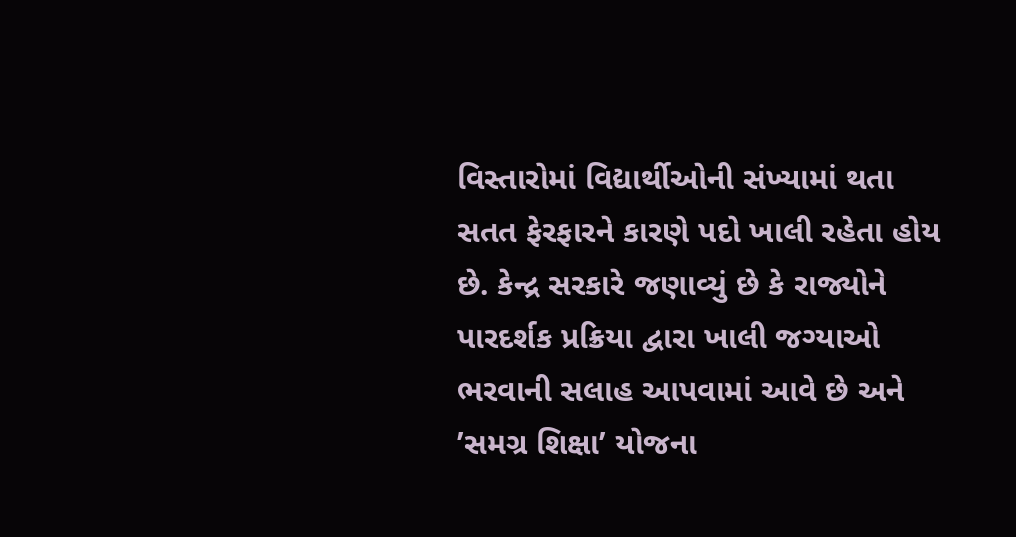વિસ્તારોમાં વિદ્યાર્થીઓની સંખ્યામાં થતા સતત ફેરફારને કારણે પદો ખાલી રહેતા હોય છે. કેન્દ્ર સરકારે જણાવ્યું છે કે રાજ્યોને પારદર્શક પ્રક્રિયા દ્વારા ખાલી જગ્યાઓ ભરવાની સલાહ આપવામાં આવે છે અને ’સમગ્ર શિક્ષા’ યોજના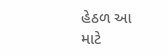હેઠળ આ માટે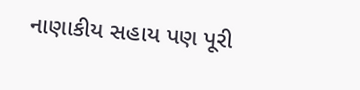નાણાકીય સહાય પણ પૂરી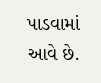પાડવામાં આવે છે.